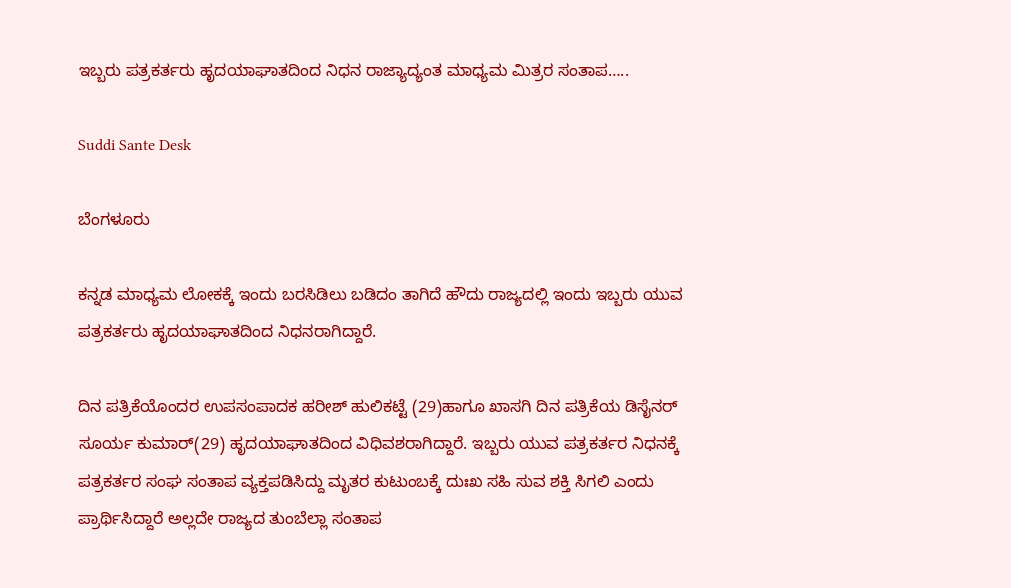ಇಬ್ಬರು ಪತ್ರಕರ್ತರು ಹೃದಯಾಘಾತದಿಂದ ನಿಧನ ರಾಜ್ಯಾದ್ಯಂತ ಮಾಧ್ಯಮ ಮಿತ್ರರ ಸಂತಾಪ…..

Suddi Sante Desk

ಬೆಂಗಳೂರು

ಕನ್ನಡ ಮಾಧ್ಯಮ ಲೋಕಕ್ಕೆ ಇಂದು ಬರಸಿಡಿಲು ಬಡಿದಂ ತಾಗಿದೆ ಹೌದು ರಾಜ್ಯದಲ್ಲಿ ಇಂದು ಇಬ್ಬರು ಯುವ ಪತ್ರಕರ್ತರು ಹೃದಯಾಘಾತದಿಂದ ನಿಧನರಾಗಿದ್ದಾರೆ.

ದಿನ ಪತ್ರಿಕೆಯೊಂದರ ಉಪಸಂಪಾದಕ ಹರೀಶ್ ಹುಲಿಕಟ್ಟೆ (29)ಹಾಗೂ ಖಾಸಗಿ ದಿನ ಪತ್ರಿಕೆಯ ಡಿಸೈನರ್ ಸೂರ್ಯ ಕುಮಾರ್(29) ಹೃದಯಾಘಾತದಿಂದ ವಿಧಿವಶರಾಗಿದ್ದಾರೆ. ಇಬ್ಬರು ಯುವ ಪತ್ರಕರ್ತರ ನಿಧನಕ್ಕೆ ಪತ್ರಕರ್ತರ ಸಂಘ ಸಂತಾಪ ವ್ಯಕ್ತಪಡಿಸಿದ್ದು ಮೃತರ ಕುಟುಂಬಕ್ಕೆ ದುಃಖ ಸಹಿ ಸುವ ಶಕ್ತಿ ಸಿಗಲಿ ಎಂದು ಪ್ರಾರ್ಥಿಸಿದ್ದಾರೆ ಅಲ್ಲದೇ ರಾಜ್ಯದ ತುಂಬೆಲ್ಲಾ ಸಂತಾಪ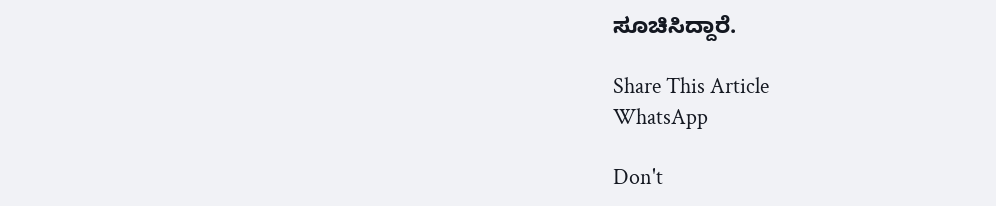ಸೂಚಿಸಿದ್ದಾರೆ.

Share This Article
WhatsApp

Don't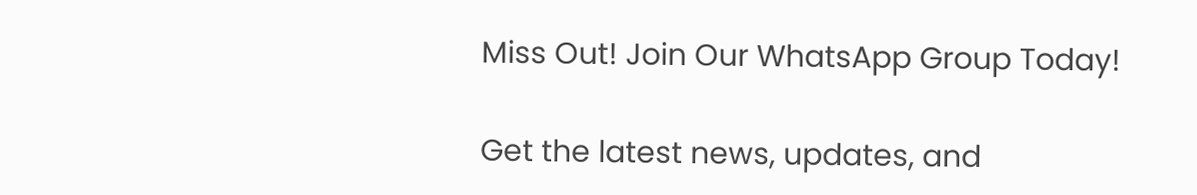Miss Out! Join Our WhatsApp Group Today!

Get the latest news, updates, and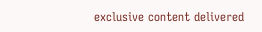exclusive content delivered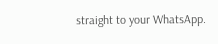straight to your WhatsApp.